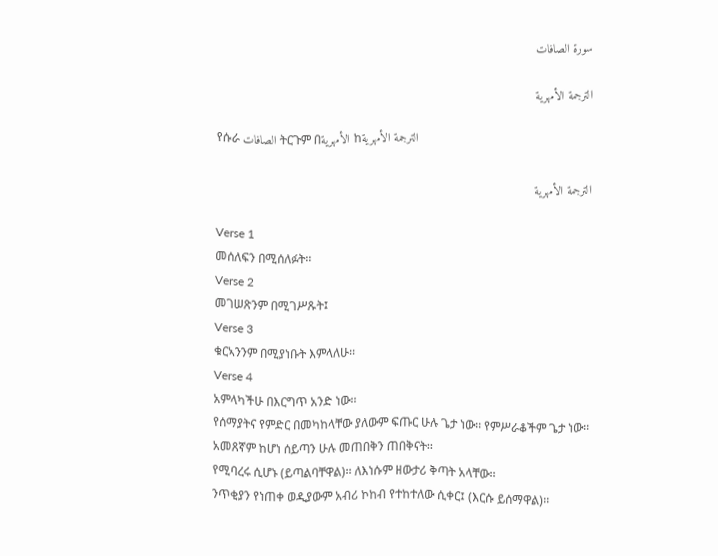سورة الصافات

الترجمة الأمهرية

የሱራ الصافات ትርጉም በالأمهرية ከالترجمة الأمهرية

الترجمة الأمهرية

Verse 1
መሰለፍን በሚሰለፉት፡፡
Verse 2
መገሠጽንም በሚገሥጹት፤
Verse 3
ቁርኣንንም በሚያነቡት እምላለሁ፡፡
Verse 4
አምላካችሁ በእርግጥ አንድ ነው፡፡
የሰማያትና የምድር በመካከላቸው ያለውም ፍጡር ሁሉ ጌታ ነው፡፡ የምሥራቆችም ጌታ ነው፡፡
አመጸኛም ከሆነ ሰይጣን ሁሉ መጠበቅን ጠበቅናት፡፡
የሚባረሩ ሲሆኑ (ይጣልባቸዋል)፡፡ ለእነሱም ዘውታሪ ቅጣት አላቸው፡፡
ንጥቂያን የነጠቀ ወዲያውም አብሪ ኮከብ የተከተለው ሲቀር፤ (እርሱ ይሰማዋል)፡፡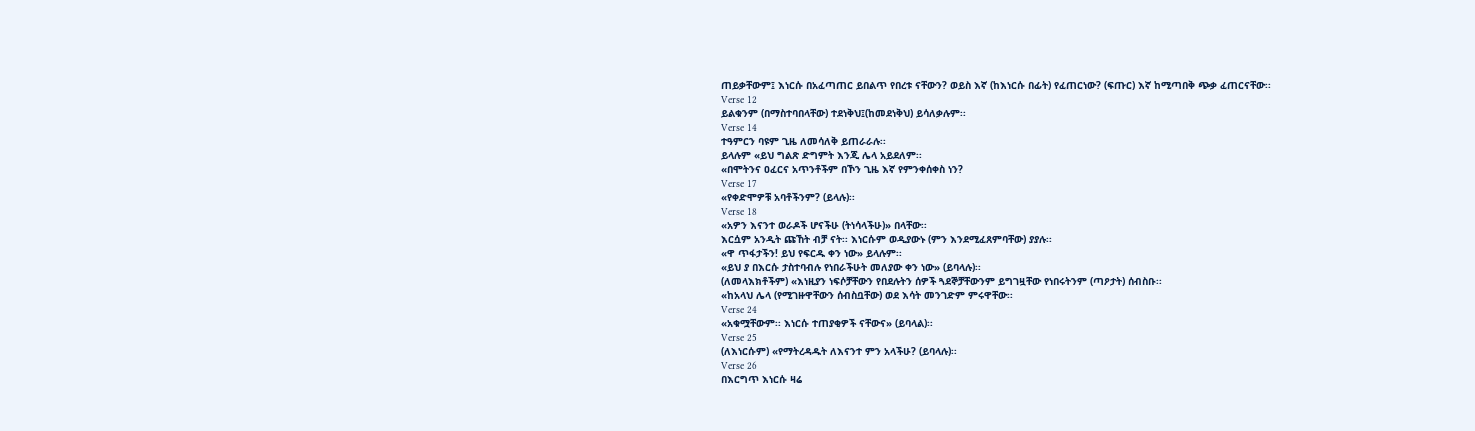ጠይቃቸውም፤ እነርሱ በአፈጣጠር ይበልጥ የበረቱ ናቸውን? ወይስ እኛ (ከእነርሱ በፊት) የፈጠርነው? (ፍጡር) እኛ ከሚጣበቅ ጭቃ ፈጠርናቸው፡፡
Verse 12
ይልቁንም (በማስተባበላቸው) ተደነቅህ፤(ከመደነቅህ) ይሳለቃሉም፡፡
Verse 14
ተዓምርን ባዩም ጊዜ ለመሳለቅ ይጠራራሉ፡፡
ይላሉም «ይህ ግልጽ ድግምት እንጂ ሌላ አይደለም፡፡
«በሞትንና ዐፈርና አጥንቶችም በኾን ጊዜ እኛ የምንቀሰቀስ ነን?
Verse 17
«የቀድሞዎቹ አባቶችንም? (ይላሉ)፡፡
Verse 18
«አዎን እናንተ ወራዶች ሆናችሁ (ትነሳላችሁ)» በላቸው፡፡
እርሷም አንዲት ጩኸት ብቻ ናት፡፡ እነርሱም ወዲያውኑ (ምን እንደሚፈጸምባቸው) ያያሉ፡፡
«ዋ ጥፋታችን! ይህ የፍርዱ ቀን ነው» ይላሉም፡፡
«ይህ ያ በእርሱ ታስተባብሉ የነበራችሁት መለያው ቀን ነው» (ይባላሉ)፡፡
(ለመላእክቶችም) «እነዚያን ነፍሶቻቸውን የበደሉትን ሰዎች ጓደኞቻቸውንም ይግገዟቸው የነበሩትንም (ጣዖታት) ሰብስቡ፡፡
«ከአላህ ሌላ (የሚገዙዋቸውን ሰብስቧቸው) ወደ እሳት መንገድም ምሩዋቸው፡፡
Verse 24
«አቁሟቸውም፡፡ እነርሱ ተጠያቂዎች ናቸውና» (ይባላል)፡፡
Verse 25
(ለእነርሱም) «የማትረዳዱት ለእናንተ ምን አላችሁ? (ይባላሉ)፡፡
Verse 26
በእርግጥ እነርሱ ዛሬ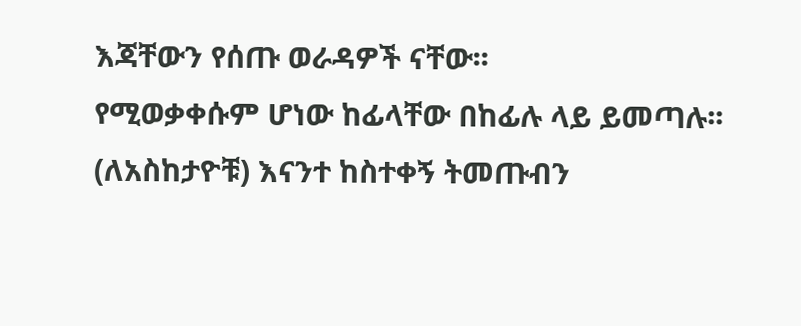እጃቸውን የሰጡ ወራዳዎች ናቸው፡፡
የሚወቃቀሱም ሆነው ከፊላቸው በከፊሉ ላይ ይመጣሉ፡፡
(ለአስከታዮቹ) እናንተ ከስተቀኝ ትመጡብን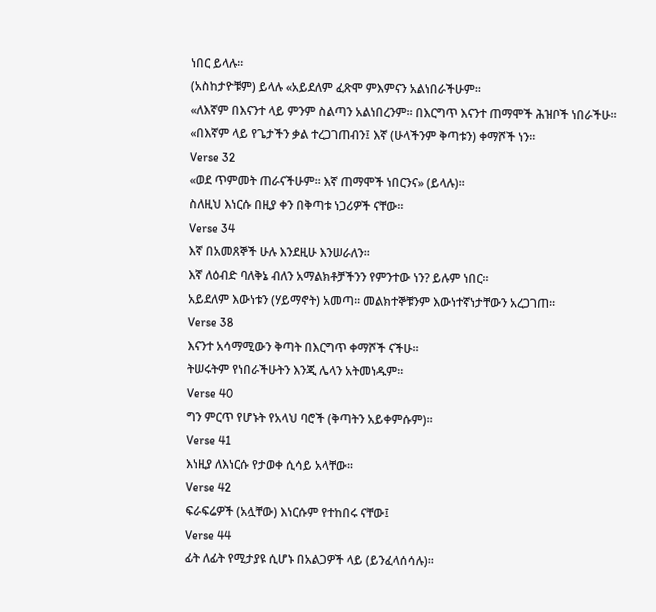ነበር ይላሉ፡፡
(አስከታዮቹም) ይላሉ «አይደለም ፈጽሞ ምእምናን አልነበራችሁም፡፡
«ለእኛም በእናንተ ላይ ምንም ስልጣን አልነበረንም፡፡ በእርግጥ እናንተ ጠማሞች ሕዝቦች ነበራችሁ፡፡
«በእኛም ላይ የጌታችን ቃል ተረጋገጠብን፤ እኛ (ሁላችንም ቅጣቱን) ቀማሾች ነን፡፡
Verse 32
«ወደ ጥምመት ጠራናችሁም፡፡ እኛ ጠማሞች ነበርንና» (ይላሉ)፡፡
ስለዚህ እነርሱ በዚያ ቀን በቅጣቱ ነጋሪዎች ናቸው፡፡
Verse 34
እኛ በአመጸኞች ሁሉ እንደዚሁ እንሠራለን፡፡
እኛ ለዕብድ ባለቅኔ ብለን አማልክቶቻችንን የምንተው ነን? ይሉም ነበር፡፡
አይደለም እውነቱን (ሃይማኖት) አመጣ፡፡ መልክተኞቹንም እውነተኛነታቸውን አረጋገጠ፡፡
Verse 38
እናንተ አሳማሚውን ቅጣት በእርግጥ ቀማሾች ናችሁ፡፡
ትሠሩትም የነበራችሁትን እንጂ ሌላን አትመነዱም፡፡
Verse 40
ግን ምርጥ የሆኑት የአላህ ባሮች (ቅጣትን አይቀምሱም)፡፡
Verse 41
እነዚያ ለእነርሱ የታወቀ ሲሳይ አላቸው፡፡
Verse 42
ፍራፍሬዎች (አሏቸው) እነርሱም የተከበሩ ናቸው፤
Verse 44
ፊት ለፊት የሚታያዩ ሲሆኑ በአልጋዎች ላይ (ይንፈላሰሳሉ)፡፡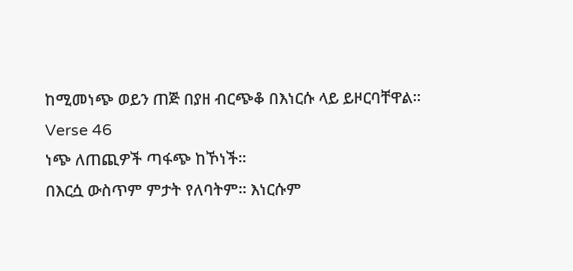ከሚመነጭ ወይን ጠጅ በያዘ ብርጭቆ በእነርሱ ላይ ይዞርባቸዋል፡፡
Verse 46
ነጭ ለጠጪዎች ጣፋጭ ከኾነች፡፡
በእርሷ ውስጥም ምታት የለባትም፡፡ እነርሱም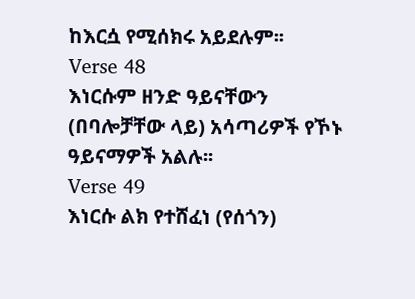ከእርሷ የሚሰክሩ አይደሉም፡፡
Verse 48
እነርሱም ዘንድ ዓይናቸውን (በባሎቻቸው ላይ) አሳጣሪዎች የኾኑ ዓይናማዎች አልሉ፡፡
Verse 49
እነርሱ ልክ የተሸፈነ (የሰጎን)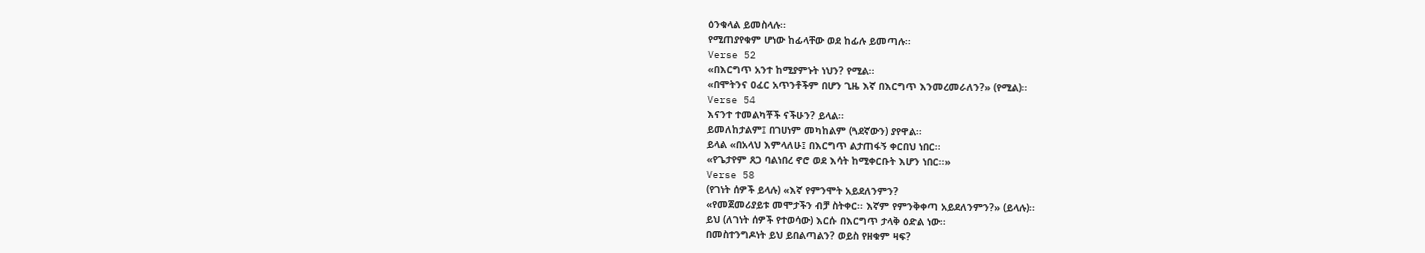ዕንቁላል ይመስላሉ፡፡
የሚጠያየቁም ሆነው ከፊላቸው ወደ ከፊሉ ይመጣሉ፡፡
Verse 52
«በእርግጥ አንተ ከሚያምኑት ነህን? የሚል፡፡
«በሞትንና ዐፈር አጥንቶችም በሆን ጊዜ እኛ በእርግጥ እንመረመራለን?» (የሚል)፡፡
Verse 54
እናንተ ተመልካቾች ናችሁን? ይላል፡፡
ይመለከታልም፤ በገሀነም መካከልም (ጓደኛውን) ያየዋል፡፡
ይላል «በአላህ እምላለሁ፤ በእርግጥ ልታጠፋኝ ቀርበህ ነበር፡፡
«የጌታየም ጸጋ ባልነበረ ኖሮ ወደ እሳት ከሚቀርቡት እሆን ነበር፡፡»
Verse 58
(የገነት ሰዎች ይላሉ) «እኛ የምንሞት አይደለንምን?
«የመጀመሪያይቱ መሞታችን ብቻ ስትቀር፡፡ እኛም የምንቅቀጣ አይደለንምን?» (ይላሉ)፡፡
ይህ (ለገነት ሰዎች የተወሳው) እርሱ በእርግጥ ታላቅ ዕድል ነው፡፡
በመስተንግዶነት ይህ ይበልጣልን? ወይስ የዘቁም ዛፍ?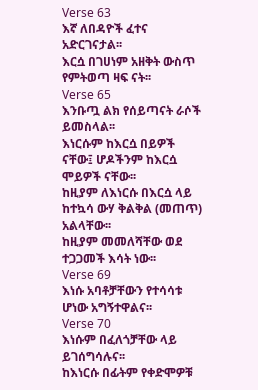Verse 63
እኛ ለበዳዮች ፈተና አድርገናታል፡፡
እርሷ በገሀነም አዘቅት ውስጥ የምትወጣ ዛፍ ናት፡፡
Verse 65
እንቡጧ ልክ የሰይጣናት ራሶች ይመስላል፡፡
እነርሱም ከእርሷ በይዎች ናቸው፤ ሆዶችንም ከእርሷ ሞይዎች ናቸው፡፡
ከዚያም ለእነርሱ በእርሷ ላይ ከተኳሳ ውሃ ቅልቅል (መጠጥ) አልላቸው፡፡
ከዚያም መመለሻቸው ወደ ተጋጋመች እሳት ነው፡፡
Verse 69
እነሱ አባቶቻቸውን የተሳሳቱ ሆነው አግኝተዋልና፡፡
Verse 70
እነሱም በፈለጎቻቸው ላይ ይገሰግሳሉና፡፡
ከእነርሱ በፊትም የቀድሞዎቹ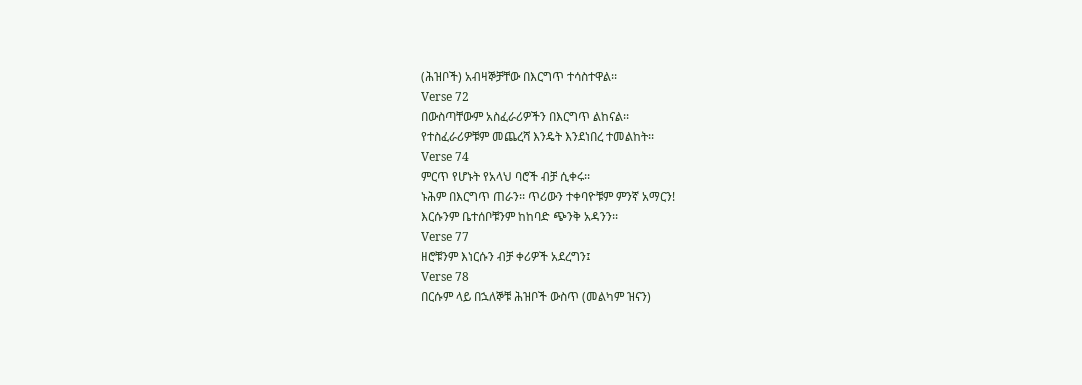(ሕዝቦች) አብዛኞቻቸው በእርግጥ ተሳስተዋል፡፡
Verse 72
በውስጣቸውም አስፈራሪዎችን በእርግጥ ልከናል፡፡
የተስፈራሪዎቹም መጨረሻ እንዴት እንደነበረ ተመልከት፡፡
Verse 74
ምርጥ የሆኑት የአላህ ባሮች ብቻ ሲቀሩ፡፡
ኑሕም በእርግጥ ጠራን፡፡ ጥሪውን ተቀባዮቹም ምንኛ አማርን!
እርሱንም ቤተሰቦቹንም ከከባድ ጭንቅ አዳንን፡፡
Verse 77
ዘሮቹንም እነርሱን ብቻ ቀሪዎች አደረግን፤
Verse 78
በርሱም ላይ በኋለኞቹ ሕዝቦች ውስጥ (መልካም ዝናን)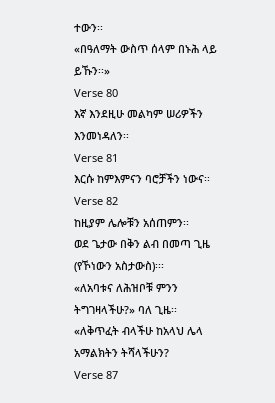ተውን፡፡
«በዓለማት ውስጥ ሰላም በኑሕ ላይ ይኹን፡፡»
Verse 80
እኛ እንደዚሁ መልካም ሠሪዎችን እንመነዳለን፡፡
Verse 81
እርሱ ከምእምናን ባሮቻችን ነውና፡፡
Verse 82
ከዚያም ሌሎቹን አሰጠምን፡፡
ወደ ጌታው በቅን ልብ በመጣ ጊዜ (የኾነውን አስታውስ)፡፡፡
«ለአባቱና ለሕዝቦቹ ምንን ትግገዛላችሁ?» ባለ ጊዜ፡፡
«ለቅጥፈት ብላችሁ ከአላህ ሌላ አማልክትን ትሻላችሁን?
Verse 87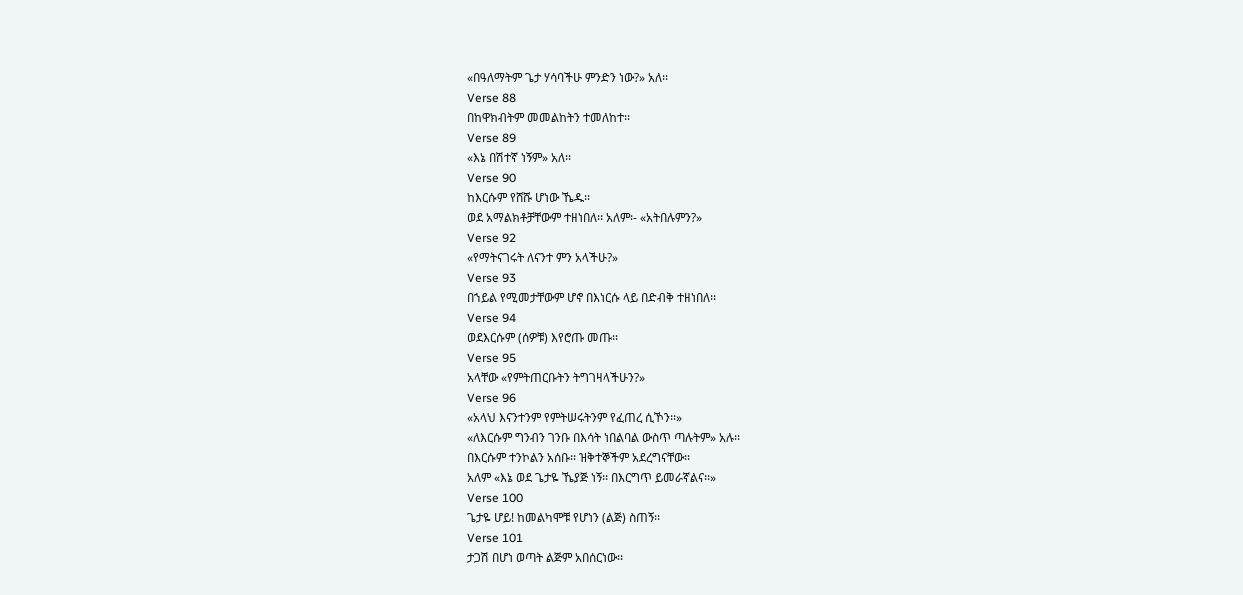«በዓለማትም ጌታ ሃሳባችሁ ምንድን ነው?» አለ፡፡
Verse 88
በከዋክብትም መመልከትን ተመለከተ፡፡
Verse 89
«እኔ በሽተኛ ነኝም» አለ፡፡
Verse 90
ከእርሱም የሸሹ ሆነው ኼዱ፡፡
ወደ አማልክቶቻቸውም ተዘነበለ፡፡ አለም፡- «አትበሉምን?»
Verse 92
«የማትናገሩት ለናንተ ምን አላችሁ?»
Verse 93
በኀይል የሚመታቸውም ሆኖ በእነርሱ ላይ በድብቅ ተዘነበለ፡፡
Verse 94
ወደእርሱም (ሰዎቹ) እየሮጡ መጡ፡፡
Verse 95
አላቸው «የምትጠርቡትን ትግገዛላችሁን?»
Verse 96
«አላህ እናንተንም የምትሠሩትንም የፈጠረ ሲኾን፡፡»
«ለእርሱም ግንብን ገንቡ በእሳት ነበልባል ውስጥ ጣሉትም» አሉ፡፡
በእርሱም ተንኮልን አሰቡ፡፡ ዝቅተኞችም አደረግናቸው፡፡
አለም «እኔ ወደ ጌታዬ ኼያጅ ነኝ፡፡ በእርግጥ ይመራኛልና፡፡»
Verse 100
ጌታዬ ሆይ! ከመልካሞቹ የሆነን (ልጅ) ስጠኝ፡፡
Verse 101
ታጋሽ በሆነ ወጣት ልጅም አበሰርነው፡፡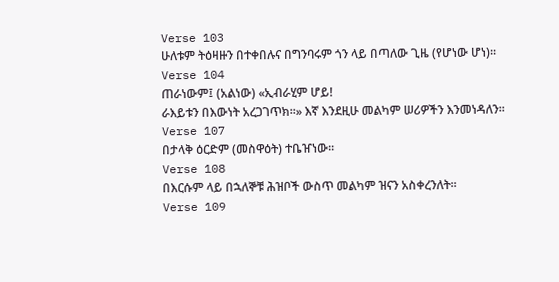Verse 103
ሁለቱም ትዕዛዙን በተቀበሉና በግንባሩም ጎን ላይ በጣለው ጊዜ (የሆነው ሆነ)፡፡
Verse 104
ጠራነውም፤ (አልነው) «ኢብራሂም ሆይ!
ራእይቱን በእውነት አረጋገጥክ፡፡» እኛ እንደዚሁ መልካም ሠሪዎችን እንመነዳለን፡፡
Verse 107
በታላቅ ዕርድም (መስዋዕት) ተቤዠነው፡፡
Verse 108
በእርሱም ላይ በኋለኞቹ ሕዝቦች ውስጥ መልካም ዝናን አስቀረንለት፡፡
Verse 109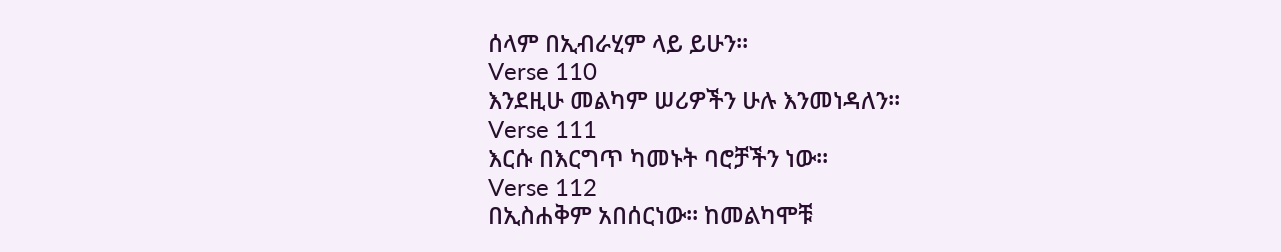ሰላም በኢብራሂም ላይ ይሁን፡፡
Verse 110
እንደዚሁ መልካም ሠሪዎችን ሁሉ እንመነዳለን፡፡
Verse 111
እርሱ በእርግጥ ካመኑት ባሮቻችን ነው፡፡
Verse 112
በኢስሐቅም አበሰርነው፡፡ ከመልካሞቹ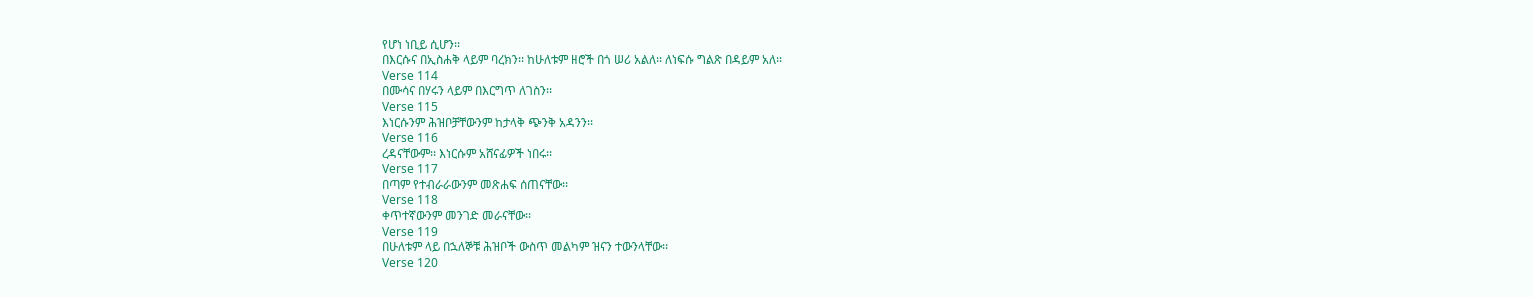የሆነ ነቢይ ሲሆን፡፡
በእርሱና በኢስሐቅ ላይም ባረክን፡፡ ከሁለቱም ዘሮች በጎ ሠሪ አልለ፡፡ ለነፍሱ ግልጽ በዳይም አለ፡፡
Verse 114
በሙሳና በሃሩን ላይም በእርግጥ ለገስን፡፡
Verse 115
እነርሱንም ሕዝቦቻቸውንም ከታላቅ ጭንቅ አዳንን፡፡
Verse 116
ረዳናቸውም፡፡ እነርሱም አሸናፊዎች ነበሩ፡፡
Verse 117
በጣም የተብራራውንም መጽሐፍ ሰጠናቸው፡፡
Verse 118
ቀጥተኛውንም መንገድ መራናቸው፡፡
Verse 119
በሁለቱም ላይ በኋለኞቹ ሕዝቦች ውስጥ መልካም ዝናን ተውንላቸው፡፡
Verse 120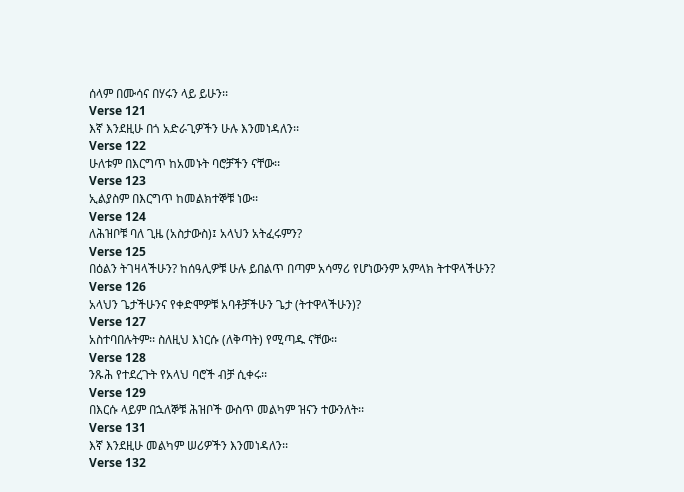ሰላም በሙሳና በሃሩን ላይ ይሁን፡፡
Verse 121
እኛ እንደዚሁ በጎ አድራጊዎችን ሁሉ እንመነዳለን፡፡
Verse 122
ሁለቱም በእርግጥ ከአመኑት ባሮቻችን ናቸው፡፡
Verse 123
ኢልያስም በእርግጥ ከመልክተኞቹ ነው፡፡
Verse 124
ለሕዝቦቹ ባለ ጊዜ (አስታውስ)፤ አላህን አትፈሩምን?
Verse 125
በዕልን ትገዛላችሁን? ከሰዓሊዎቹ ሁሉ ይበልጥ በጣም አሳማሪ የሆነውንም አምላክ ትተዋላችሁን?
Verse 126
አላህን ጌታችሁንና የቀድሞዎቹ አባቶቻችሁን ጌታ (ትተዋላችሁን)?
Verse 127
አስተባበሉትም፡፡ ስለዚህ እነርሱ (ለቅጣት) የሚጣዱ ናቸው፡፡
Verse 128
ንጹሕ የተደረጉት የአላህ ባሮች ብቻ ሲቀሩ፡፡
Verse 129
በእርሱ ላይም በኋለኞቹ ሕዝቦች ውስጥ መልካም ዝናን ተውንለት፡፡
Verse 131
እኛ እንደዚሁ መልካም ሠሪዎችን እንመነዳለን፡፡
Verse 132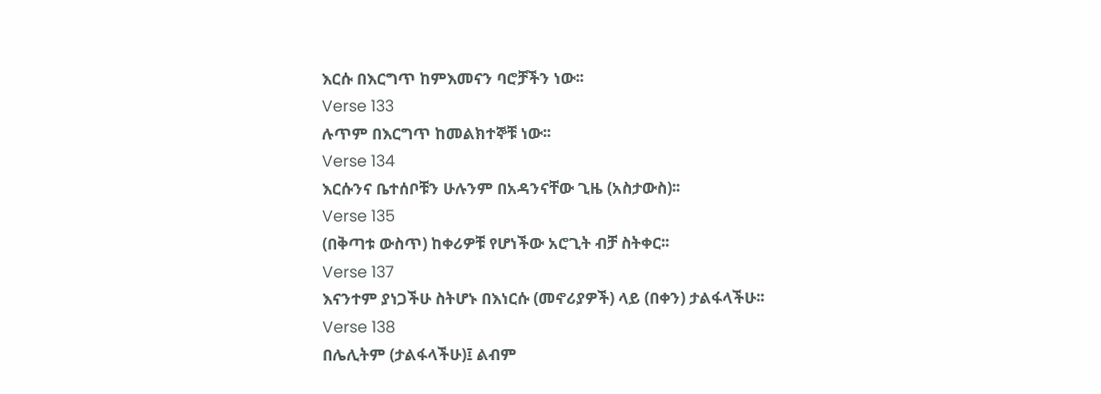እርሱ በእርግጥ ከምእመናን ባሮቻችን ነው፡፡
Verse 133
ሉጥም በእርግጥ ከመልክተኞቹ ነው፡፡
Verse 134
እርሱንና ቤተሰቦቹን ሁሉንም በአዳንናቸው ጊዜ (አስታውስ)፡፡
Verse 135
(በቅጣቱ ውስጥ) ከቀሪዎቹ የሆነችው አሮጊት ብቻ ስትቀር፡፡
Verse 137
እናንተም ያነጋችሁ ስትሆኑ በእነርሱ (መኖሪያዎች) ላይ (በቀን) ታልፋላችሁ፡፡
Verse 138
በሌሊትም (ታልፋላችሁ)፤ ልብም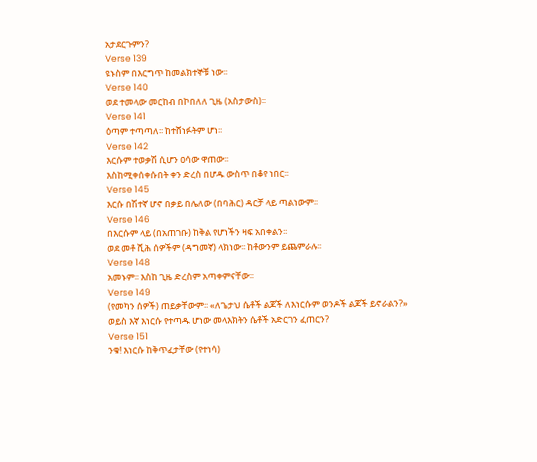አታደርጉምን?
Verse 139
ዩኑስም በእርግጥ ከመልክተኞቹ ነው፡፡
Verse 140
ወደ ተመላው መርከብ በኮበለለ ጊዜ (አስታውስ)፡፡
Verse 141
ዕጣም ተጣጣለ፡፡ ከተሸነፉትም ሆነ፡፡
Verse 142
እርሱም ተወቃሽ ሲሆን ዐሳው ዋጠው፡፡
እስከሚቀሰቀሱበት ቀን ድረስ በሆዱ ውስጥ በቆየ ነበር፡፡
Verse 145
እርሱ በሽተኛ ሆኖ በቃይ በሌለው (በባሕር) ዳርቻ ላይ ጣልነውም፡፡
Verse 146
በእርሱም ላይ (በአጠገቡ) ከቅል የሆነችን ዛፍ አበቀልን፡፡
ወደ መቶ ሺሕ ሰዎችም (ዳግመኛ) ላክነው፡፡ ከቶውንም ይጨምራሉ፡፡
Verse 148
አመኑም፡፡ እስከ ጊዜ ድረስም አጣቀምናቸው፡፡
Verse 149
(የመካን ሰዎች) ጠይቃቸውም፡፡ «ለጌታህ ሴቶች ልጆች ለእነርሱም ወንዶች ልጆች ይኖራልን?»
ወይስ እኛ እነርሱ የተጣዱ ሆነው መላእክትን ሴቶች አድርገን ፈጠርን?
Verse 151
ንቁ! እነርሱ ከቅጥፈታቸው (የተነሳ)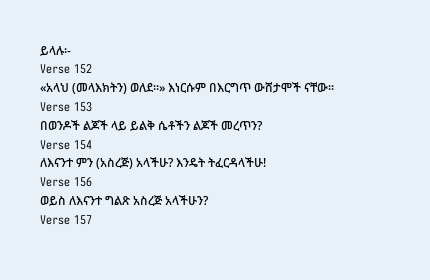ይላሉ፡-
Verse 152
«አላህ (መላእክትን) ወለደ፡፡» እነርሱም በእርግጥ ውሸታሞች ናቸው፡፡
Verse 153
በወንዶች ልጆች ላይ ይልቅ ሴቶችን ልጆች መረጥን?
Verse 154
ለእናንተ ምን (አስረጅ) አላችሁ? እንዴት ትፈርዳላችሁ!
Verse 156
ወይስ ለእናንተ ግልጽ አስረጅ አላችሁን?
Verse 157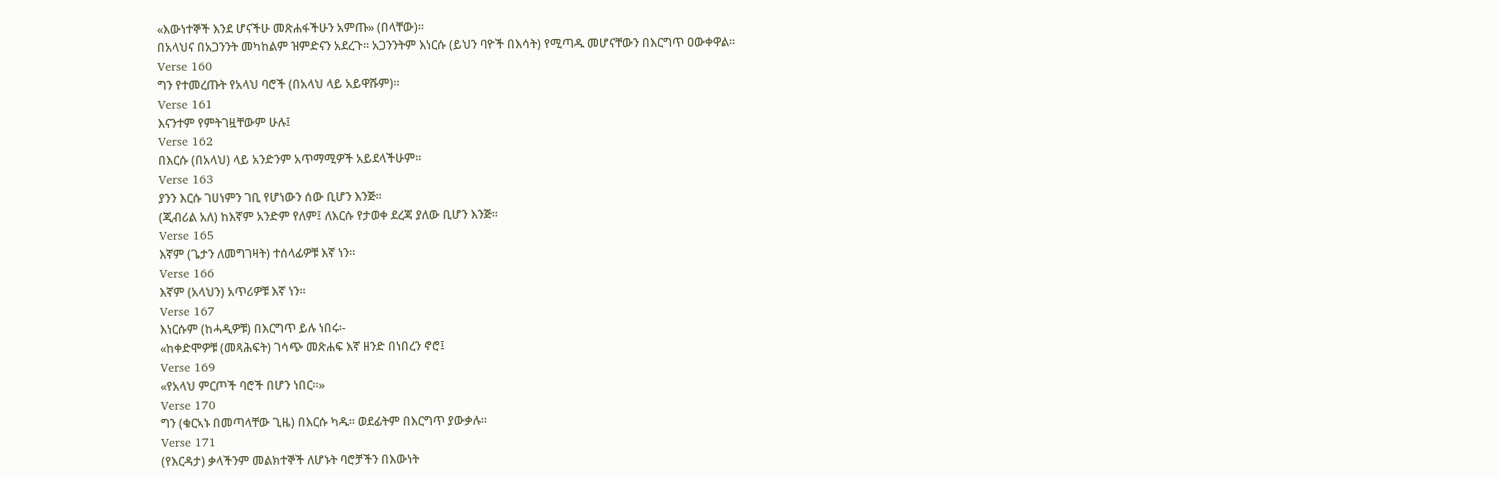«እውነተኞች እንደ ሆናችሁ መጽሐፋችሁን አምጡ» (በላቸው)፡፡
በአላህና በአጋንንት መካከልም ዝምድናን አደረጉ፡፡ አጋንንትም እነርሱ (ይህን ባዮች በእሳት) የሚጣዱ መሆናቸውን በእርግጥ ዐውቀዋል፡፡
Verse 160
ግን የተመረጡት የአላህ ባሮች (በአላህ ላይ አይዋሹም)፡፡
Verse 161
እናንተም የምትገዟቸውም ሁሉ፤
Verse 162
በእርሱ (በአላህ) ላይ አንድንም አጥማሚዎች አይደላችሁም፡፡
Verse 163
ያንን እርሱ ገሀነምን ገቢ የሆነውን ሰው ቢሆን እንጅ፡፡
(ጂብሪል አለ) ከእኛም አንድም የለም፤ ለእርሱ የታወቀ ደረጃ ያለው ቢሆን እንጅ፡፡
Verse 165
እኛም (ጌታን ለመግገዛት) ተሰላፊዎቹ እኛ ነን፡፡
Verse 166
እኛም (አላህን) አጥሪዎቹ እኛ ነን፡፡
Verse 167
እነርሱም (ከሓዲዎቹ) በእርግጥ ይሉ ነበሩ፡-
«ከቀድሞዎቹ (መጻሕፍት) ገሳጭ መጽሐፍ እኛ ዘንድ በነበረን ኖሮ፤
Verse 169
«የአላህ ምርጦች ባሮች በሆን ነበር፡፡»
Verse 170
ግን (ቁርኣኑ በመጣላቸው ጊዜ) በእርሱ ካዱ፡፡ ወደፊትም በእርግጥ ያውቃሉ፡፡
Verse 171
(የእርዳታ) ቃላችንም መልክተኞች ለሆኑት ባሮቻችን በእውነት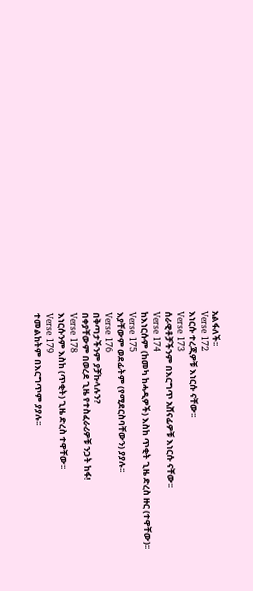አልፋለች፡፡
Verse 172
እነርሱ ተረጂዎቹ እነርሱ ናቸው፡፡
Verse 173
ሰራዊቶቻችንም በእርግጥ አሸናፊዎቹ እነርሱ ናቸው፡፡
Verse 174
ከእነርሱም (ከመካ ከሓዲዎች) እስከ ጥቂት ጊዜ ድረስ ዙር (ተዋቸው)፡፡
Verse 175
እያቸውም ወደፊትም (የሚደርስባቸውን) ያያሉ፡፡
Verse 176
በቅጣታችንም ያቻኩላሉን?
በቀያቸውም በወረደ ጊዜ የተስፈራሪዎቹ ንጋት ከፋ!
Verse 178
እነርሱንም እስከ (ጥቂት) ጊዜ ድረስ ተዋቸው፡፡
Verse 179
ተመልከትም በእርግጥም ያያሉ፡፡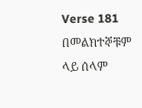Verse 181
በመልክተኞቹም ላይ ሰላም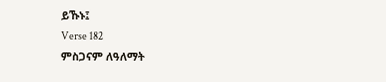ይኹኑ፤
Verse 182
ምስጋናም ለዓለማት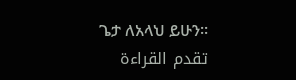ጌታ ለአላህ ይሁን፡፡
تقدم القراءة